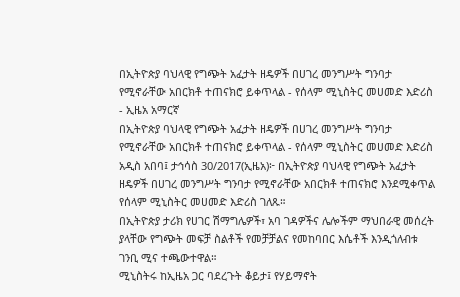በኢትዮጵያ ባህላዊ የግጭት አፈታት ዘዴዎች በሀገረ መንግሥት ግንባታ የሚኖራቸው አበርክቶ ተጠናክሮ ይቀጥላል - የሰላም ሚኒስትር መሀመድ እድሪስ - ኢዜአ አማርኛ
በኢትዮጵያ ባህላዊ የግጭት አፈታት ዘዴዎች በሀገረ መንግሥት ግንባታ የሚኖራቸው አበርክቶ ተጠናክሮ ይቀጥላል - የሰላም ሚኒስትር መሀመድ እድሪስ
አዲስ አበባ፤ ታኅሳስ 30/2017(ኢዜአ)፦ በኢትዮጵያ ባህላዊ የግጭት አፈታት ዘዴዎች በሀገረ መንግሥት ግንባታ የሚኖራቸው አበርክቶ ተጠናክሮ እንደሚቀጥል የሰላም ሚኒስትር መሀመድ እድሪስ ገለጹ።
በኢትዮጵያ ታሪክ የሀገር ሽማግሌዎች፣ አባ ገዳዎችና ሌሎችም ማህበራዊ መሰረት ያላቸው የግጭት መፍቻ ስልቶች የመቻቻልና የመከባበር እሴቶች እንዲጎለብቱ ገንቢ ሚና ተጫውተዋል።
ሚኒስትሩ ከኢዜአ ጋር ባደረጉት ቆይታ፤ የሃይማኖት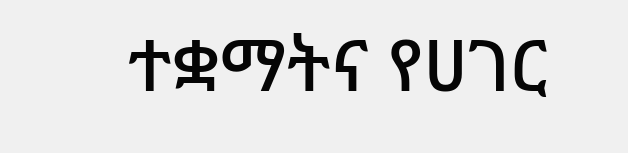ተቋማትና የሀገር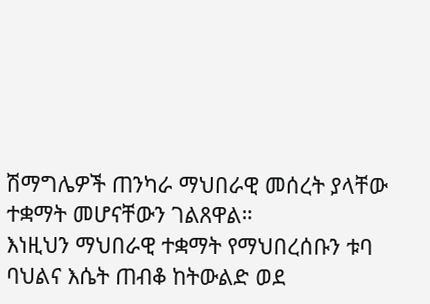ሽማግሌዎች ጠንካራ ማህበራዊ መሰረት ያላቸው ተቋማት መሆናቸውን ገልጸዋል።
እነዚህን ማህበራዊ ተቋማት የማህበረሰቡን ቱባ ባህልና እሴት ጠብቆ ከትውልድ ወደ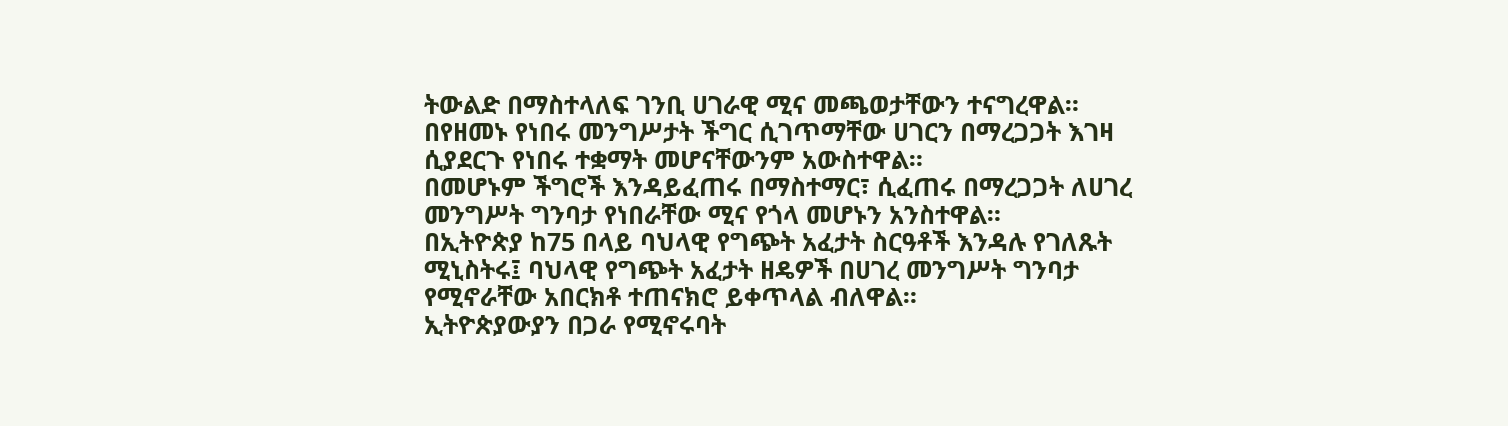ትውልድ በማስተላለፍ ገንቢ ሀገራዊ ሚና መጫወታቸውን ተናግረዋል።
በየዘመኑ የነበሩ መንግሥታት ችግር ሲገጥማቸው ሀገርን በማረጋጋት እገዛ ሲያደርጉ የነበሩ ተቋማት መሆናቸውንም አውስተዋል።
በመሆኑም ችግሮች እንዳይፈጠሩ በማስተማር፣ ሲፈጠሩ በማረጋጋት ለሀገረ መንግሥት ግንባታ የነበራቸው ሚና የጎላ መሆኑን አንስተዋል።
በኢትዮጵያ ከ75 በላይ ባህላዊ የግጭት አፈታት ስርዓቶች እንዳሉ የገለጹት ሚኒስትሩ፤ ባህላዊ የግጭት አፈታት ዘዴዎች በሀገረ መንግሥት ግንባታ የሚኖራቸው አበርክቶ ተጠናክሮ ይቀጥላል ብለዋል።
ኢትዮጵያውያን በጋራ የሚኖሩባት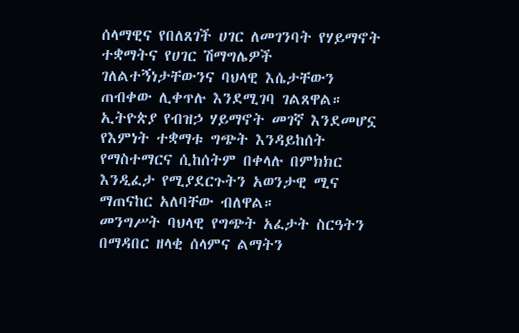ሰላማዊና የበለጸገች ሀገር ለመገንባት የሃይማኖት ተቋማትና የሀገር ሽማግሌዎች ገለልተኝነታቸውንና ባህላዊ እሴታቸውን ጠብቀው ሊቀጥሉ እንደሚገባ ገልጸዋል።
ኢትዮጵያ የብዝኃ ሃይማኖት መገኛ እንደመሆኗ የእምነት ተቋማቱ ግጭት እንዳይከሰት የማስተማርና ሲከሰትም በቀላሉ በምክክር እንዲፈታ የሚያደርጉትን አወንታዊ ሚና ማጠናከር አለባቸው ብለዋል።
መንግሥት ባህላዊ የግጭት አፈታት ስርዓትን በማዳበር ዘላቂ ሰላምና ልማትን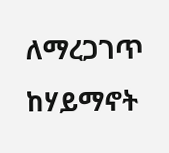ለማረጋገጥ ከሃይማኖት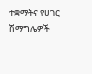ተቋማትና የሀገር ሽማግሌዎች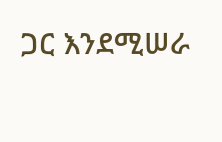ጋር እንደሚሠራ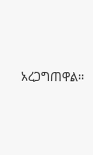አረጋግጠዋል፡፡